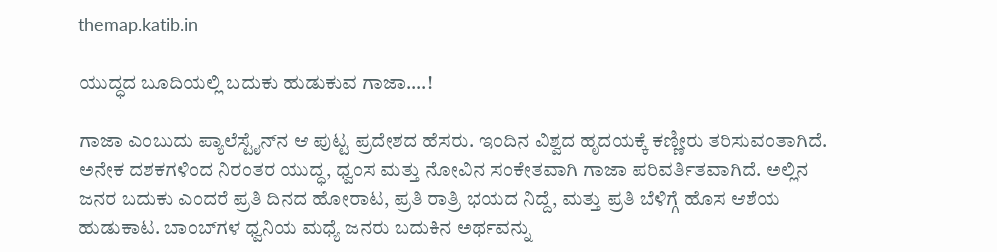themap.katib.in

ಯುದ್ಧದ ಬೂದಿಯಲ್ಲಿ ಬದುಕು ಹುಡುಕುವ ಗಾಜಾ….!

ಗಾಜಾ ಎಂಬುದು ಪ್ಯಾಲೆಸ್ಟೈನ್‌ನ ಆ ಪುಟ್ಟ ಪ್ರದೇಶದ ಹೆಸರು. ಇಂದಿನ ವಿಶ್ವದ ಹೃದಯಕ್ಕೆ ಕಣ್ಣೀರು ತರಿಸುವಂತಾಗಿದೆ. ಅನೇಕ ದಶಕಗಳಿಂದ ನಿರಂತರ ಯುದ್ಧ, ಧ್ವಂಸ ಮತ್ತು ನೋವಿನ ಸಂಕೇತವಾಗಿ ಗಾಜಾ ಪರಿವರ್ತಿತವಾಗಿದೆ. ಅಲ್ಲಿನ ಜನರ ಬದುಕು ಎಂದರೆ ಪ್ರತಿ ದಿನದ ಹೋರಾಟ, ಪ್ರತಿ ರಾತ್ರಿ ಭಯದ ನಿದ್ದೆ, ಮತ್ತು ಪ್ರತಿ ಬೆಳಿಗ್ಗೆ ಹೊಸ ಆಶೆಯ ಹುಡುಕಾಟ. ಬಾಂಬ್‌ಗಳ ಧ್ವನಿಯ ಮಧ್ಯೆ ಜನರು ಬದುಕಿನ ಅರ್ಥವನ್ನು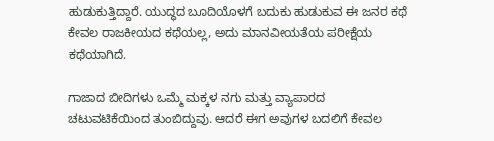ಹುಡುಕುತ್ತಿದ್ದಾರೆ. ಯುದ್ಧದ ಬೂದಿಯೊಳಗೆ ಬದುಕು ಹುಡುಕುವ ಈ ಜನರ ಕಥೆ ಕೇವಲ ರಾಜಕೀಯದ ಕಥೆಯಲ್ಲ, ಅದು ಮಾನವೀಯತೆಯ ಪರೀಕ್ಷೆಯ ಕಥೆಯಾಗಿದೆ.

ಗಾಜಾದ ಬೀದಿಗಳು ಒಮ್ಮೆ ಮಕ್ಕಳ ನಗು ಮತ್ತು ವ್ಯಾಪಾರದ ಚಟುವಟಿಕೆಯಿಂದ ತುಂಬಿದ್ದುವು. ಆದರೆ ಈಗ ಅವುಗಳ ಬದಲಿಗೆ ಕೇವಲ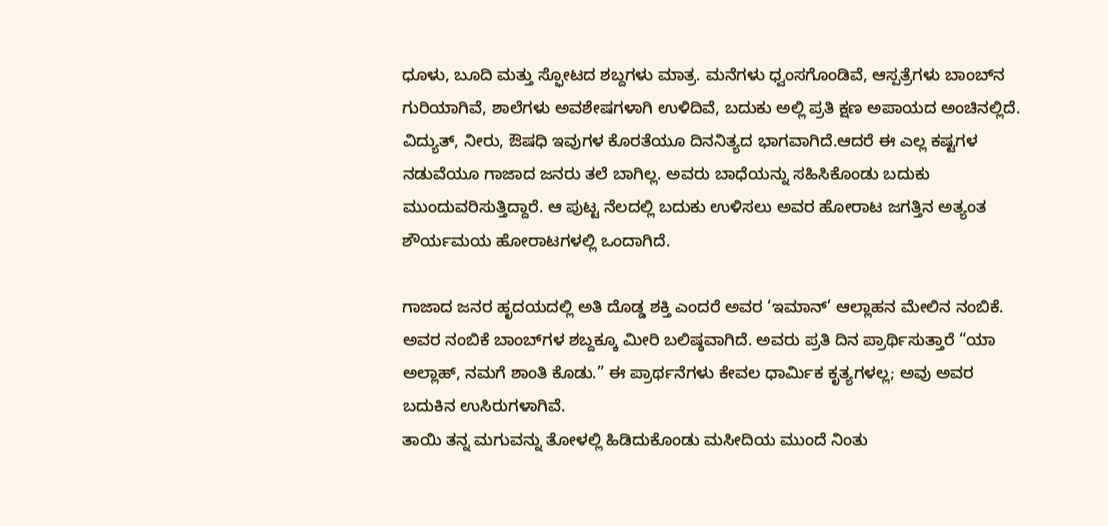ಧೂಳು, ಬೂದಿ ಮತ್ತು ಸ್ಫೋಟದ ಶಬ್ದಗಳು ಮಾತ್ರ. ಮನೆಗಳು ಧ್ವಂಸಗೊಂಡಿವೆ, ಆಸ್ಪತ್ರೆಗಳು ಬಾಂಬ್‌ನ ಗುರಿಯಾಗಿವೆ, ಶಾಲೆಗಳು ಅವಶೇಷಗಳಾಗಿ ಉಳಿದಿವೆ, ಬದುಕು ಅಲ್ಲಿ ಪ್ರತಿ ಕ್ಷಣ ಅಪಾಯದ ಅಂಚಿನಲ್ಲಿದೆ. ವಿದ್ಯುತ್, ನೀರು, ಔಷಧಿ ಇವುಗಳ ಕೊರತೆಯೂ ದಿನನಿತ್ಯದ ಭಾಗವಾಗಿದೆ.ಆದರೆ ಈ ಎಲ್ಲ ಕಷ್ಟಗಳ ನಡುವೆಯೂ ಗಾಜಾದ ಜನರು ತಲೆ ಬಾಗಿಲ್ಲ. ಅವರು ಬಾಧೆಯನ್ನು ಸಹಿಸಿಕೊಂಡು ಬದುಕು ಮುಂದುವರಿಸುತ್ತಿದ್ದಾರೆ. ಆ ಪುಟ್ಟ ನೆಲದಲ್ಲಿ ಬದುಕು ಉಳಿಸಲು ಅವರ ಹೋರಾಟ ಜಗತ್ತಿನ ಅತ್ಯಂತ ಶೌರ್ಯಮಯ ಹೋರಾಟಗಳಲ್ಲಿ ಒಂದಾಗಿದೆ.

ಗಾಜಾದ ಜನರ ಹೃದಯದಲ್ಲಿ ಅತಿ ದೊಡ್ಡ ಶಕ್ತಿ ಎಂದರೆ ಅವರ ‘ಇಮಾನ್’ ಆಲ್ಲಾಹನ ಮೇಲಿನ ನಂಬಿಕೆ. ಅವರ ನಂಬಿಕೆ ಬಾಂಬ್‌ಗಳ ಶಬ್ದಕ್ಕೂ ಮೀರಿ ಬಲಿಷ್ಠವಾಗಿದೆ. ಅವರು ಪ್ರತಿ ದಿನ ಪ್ರಾರ್ಥಿಸುತ್ತಾರೆ “ಯಾ ಅಲ್ಲಾಹ್, ನಮಗೆ ಶಾಂತಿ ಕೊಡು.” ಈ ಪ್ರಾರ್ಥನೆಗಳು ಕೇವಲ ಧಾರ್ಮಿಕ ಕೃತ್ಯಗಳಲ್ಲ; ಅವು ಅವರ ಬದುಕಿನ ಉಸಿರುಗಳಾಗಿವೆ.
ತಾಯಿ ತನ್ನ ಮಗುವನ್ನು ತೋಳಲ್ಲಿ ಹಿಡಿದುಕೊಂಡು ಮಸೀದಿಯ ಮುಂದೆ ನಿಂತು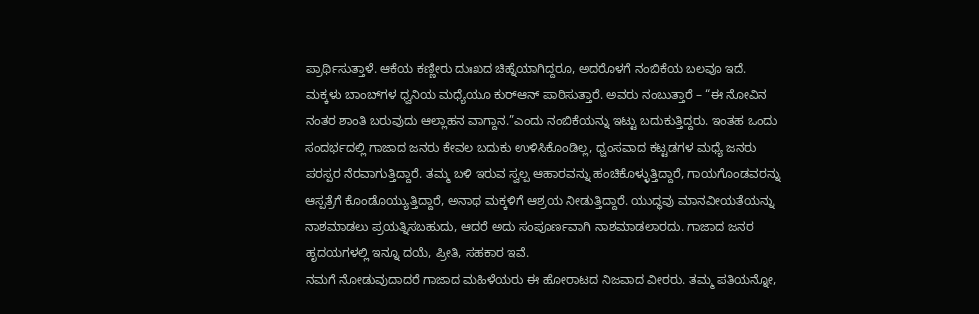ಪ್ರಾರ್ಥಿಸುತ್ತಾಳೆ. ಆಕೆಯ ಕಣ್ಣೀರು ದುಃಖದ ಚಿಹ್ನೆಯಾಗಿದ್ದರೂ, ಅದರೊಳಗೆ ನಂಬಿಕೆಯ ಬಲವೂ ಇದೆ. ಮಕ್ಕಳು ಬಾಂಬ್‌ಗಳ ಧ್ವನಿಯ ಮಧ್ಯೆಯೂ ಕುರ್‌ಆನ್ ಪಾಠಿಸುತ್ತಾರೆ. ಅವರು ನಂಬುತ್ತಾರೆ – “ಈ ನೋವಿನ ನಂತರ ಶಾಂತಿ ಬರುವುದು ಆಲ್ಲಾಹನ ವಾಗ್ದಾನ.”ಎಂದು ನಂಬಿಕೆಯನ್ನು ಇಟ್ಟು ಬದುಕುತ್ತಿದ್ದರು. ಇಂತಹ ಒಂದು ಸಂದರ್ಭದಲ್ಲಿ ಗಾಜಾದ ಜನರು ಕೇವಲ ಬದುಕು ಉಳಿಸಿಕೊಂಡಿಲ್ಲ, ಧ್ವಂಸವಾದ ಕಟ್ಟಡಗಳ ಮಧ್ಯೆ ಜನರು ಪರಸ್ಪರ ನೆರವಾಗುತ್ತಿದ್ದಾರೆ. ತಮ್ಮ ಬಳಿ ಇರುವ ಸ್ವಲ್ಪ ಆಹಾರವನ್ನು ಹಂಚಿಕೊಳ್ಳುತ್ತಿದ್ದಾರೆ, ಗಾಯಗೊಂಡವರನ್ನು ಆಸ್ಪತ್ರೆಗೆ ಕೊಂಡೊಯ್ಯುತ್ತಿದ್ದಾರೆ, ಅನಾಥ ಮಕ್ಕಳಿಗೆ ಆಶ್ರಯ ನೀಡುತ್ತಿದ್ದಾರೆ. ಯುದ್ಧವು ಮಾನವೀಯತೆಯನ್ನು ನಾಶಮಾಡಲು ಪ್ರಯತ್ನಿಸಬಹುದು, ಆದರೆ ಅದು ಸಂಪೂರ್ಣವಾಗಿ ನಾಶಮಾಡಲಾರದು. ಗಾಜಾದ ಜನರ ಹೃದಯಗಳಲ್ಲಿ ಇನ್ನೂ ದಯೆ, ಪ್ರೀತಿ, ಸಹಕಾರ ಇವೆ.
ನಮಗೆ ನೋಡುವುದಾದರೆ ಗಾಜಾದ ಮಹಿಳೆಯರು ಈ ಹೋರಾಟದ ನಿಜವಾದ ವೀರರು. ತಮ್ಮ ಪತಿಯನ್ನೋ,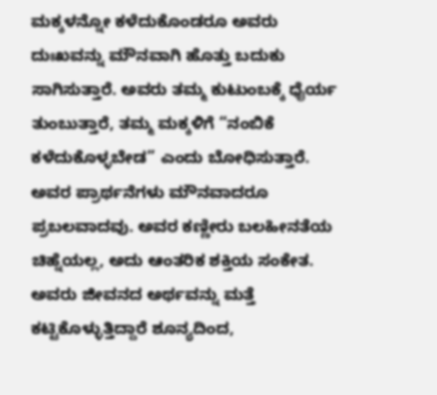ಮಕ್ಕಳನ್ನೋ ಕಳೆದುಕೊಂಡರೂ ಅವರು ದುಃಖವನ್ನು ಮೌನವಾಗಿ ಹೊತ್ತು ಬದುಕು ಸಾಗಿಸುತ್ತಾರೆ. ಅವರು ತಮ್ಮ ಕುಟುಂಬಕ್ಕೆ ಧೈರ್ಯ ತುಂಬುತ್ತಾರೆ, ತಮ್ಮ ಮಕ್ಕಳಿಗೆ “ನಂಬಿಕೆ ಕಳೆದುಕೊಳ್ಳಬೇಡ” ಎಂದು ಬೋಧಿಸುತ್ತಾರೆ.
ಅವರ ಪ್ರಾರ್ಥನೆಗಳು ಮೌನವಾದರೂ ಪ್ರಬಲವಾದವು. ಅವರ ಕಣ್ಣೀರು ಬಲಹೀನತೆಯ ಚಿಹ್ನೆಯಲ್ಲ, ಅದು ಆಂತರಿಕ ಶಕ್ತಿಯ ಸಂಕೇತ. ಅವರು ಜೀವನದ ಅರ್ಥವನ್ನು ಮತ್ತೆ ಕಟ್ಟಿಕೊಳ್ಳುತ್ತಿದ್ದಾರೆ ಶೂನ್ಯದಿಂದ,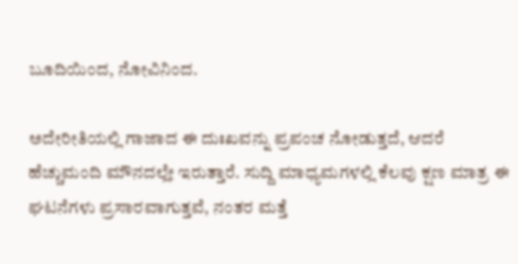ಬೂದಿಯಿಂದ, ನೋವಿನಿಂದ.

ಅದೇರೀತಿಯಲ್ಲಿ ಗಾಜಾದ ಈ ದುಃಖವನ್ನು ಪ್ರಪಂಚ ನೋಡುತ್ತದೆ, ಆದರೆ ಹೆಚ್ಚುಮಂದಿ ಮೌನದಲ್ಲೇ ಇರುತ್ತಾರೆ. ಸುದ್ದಿ ಮಾಧ್ಯಮಗಳಲ್ಲಿ ಕೆಲವು ಕ್ಷಣ ಮಾತ್ರ ಈ ಘಟನೆಗಳು ಪ್ರಸಾರವಾಗುತ್ತವೆ, ನಂತರ ಮತ್ತೆ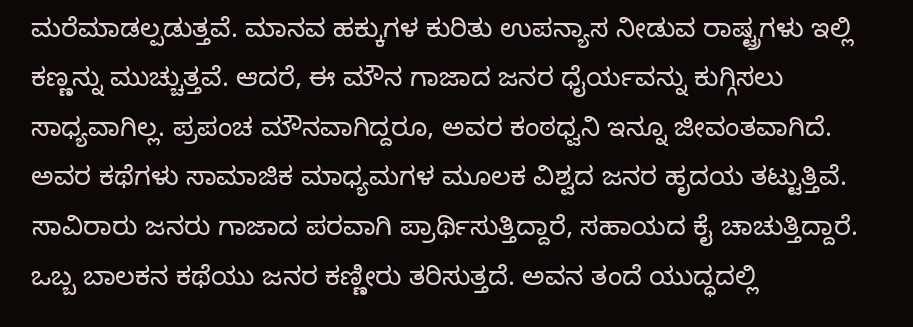ಮರೆಮಾಡಲ್ಪಡುತ್ತವೆ. ಮಾನವ ಹಕ್ಕುಗಳ ಕುರಿತು ಉಪನ್ಯಾಸ ನೀಡುವ ರಾಷ್ಟ್ರಗಳು ಇಲ್ಲಿ ಕಣ್ಣನ್ನು ಮುಚ್ಚುತ್ತವೆ. ಆದರೆ, ಈ ಮೌನ ಗಾಜಾದ ಜನರ ಧೈರ್ಯವನ್ನು ಕುಗ್ಗಿಸಲು ಸಾಧ್ಯವಾಗಿಲ್ಲ. ಪ್ರಪಂಚ ಮೌನವಾಗಿದ್ದರೂ, ಅವರ ಕಂಠಧ್ವನಿ ಇನ್ನೂ ಜೀವಂತವಾಗಿದೆ. ಅವರ ಕಥೆಗಳು ಸಾಮಾಜಿಕ ಮಾಧ್ಯಮಗಳ ಮೂಲಕ ವಿಶ್ವದ ಜನರ ಹೃದಯ ತಟ್ಟುತ್ತಿವೆ. ಸಾವಿರಾರು ಜನರು ಗಾಜಾದ ಪರವಾಗಿ ಪ್ರಾರ್ಥಿಸುತ್ತಿದ್ದಾರೆ, ಸಹಾಯದ ಕೈ ಚಾಚುತ್ತಿದ್ದಾರೆ.
ಒಬ್ಬ ಬಾಲಕನ ಕಥೆಯು ಜನರ ಕಣ್ಣೀರು ತರಿಸುತ್ತದೆ. ಅವನ ತಂದೆ ಯುದ್ಧದಲ್ಲಿ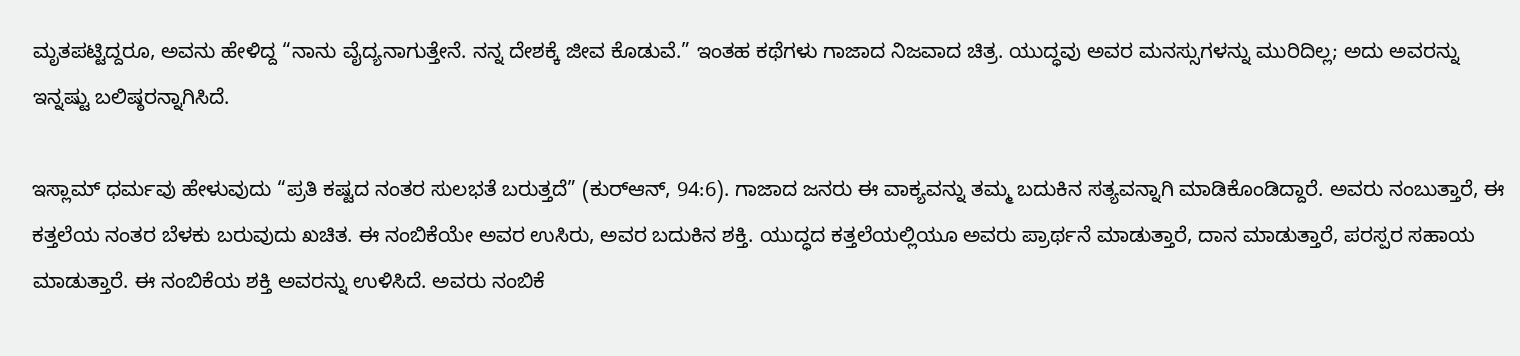ಮೃತಪಟ್ಟಿದ್ದರೂ, ಅವನು ಹೇಳಿದ್ದ “ನಾನು ವೈದ್ಯನಾಗುತ್ತೇನೆ. ನನ್ನ ದೇಶಕ್ಕೆ ಜೀವ ಕೊಡುವೆ.” ಇಂತಹ ಕಥೆಗಳು ಗಾಜಾದ ನಿಜವಾದ ಚಿತ್ರ. ಯುದ್ಧವು ಅವರ ಮನಸ್ಸುಗಳನ್ನು ಮುರಿದಿಲ್ಲ; ಅದು ಅವರನ್ನು ಇನ್ನಷ್ಟು ಬಲಿಷ್ಠರನ್ನಾಗಿಸಿದೆ.

ಇಸ್ಲಾಮ್ ಧರ್ಮವು ಹೇಳುವುದು “ಪ್ರತಿ ಕಷ್ಟದ ನಂತರ ಸುಲಭತೆ ಬರುತ್ತದೆ” (ಕುರ್‌ಆನ್, 94:6). ಗಾಜಾದ ಜನರು ಈ ವಾಕ್ಯವನ್ನು ತಮ್ಮ ಬದುಕಿನ ಸತ್ಯವನ್ನಾಗಿ ಮಾಡಿಕೊಂಡಿದ್ದಾರೆ. ಅವರು ನಂಬುತ್ತಾರೆ, ಈ ಕತ್ತಲೆಯ ನಂತರ ಬೆಳಕು ಬರುವುದು ಖಚಿತ. ಈ ನಂಬಿಕೆಯೇ ಅವರ ಉಸಿರು, ಅವರ ಬದುಕಿನ ಶಕ್ತಿ. ಯುದ್ಧದ ಕತ್ತಲೆಯಲ್ಲಿಯೂ ಅವರು ಪ್ರಾರ್ಥನೆ ಮಾಡುತ್ತಾರೆ, ದಾನ ಮಾಡುತ್ತಾರೆ, ಪರಸ್ಪರ ಸಹಾಯ ಮಾಡುತ್ತಾರೆ. ಈ ನಂಬಿಕೆಯ ಶಕ್ತಿ ಅವರನ್ನು ಉಳಿಸಿದೆ. ಅವರು ನಂಬಿಕೆ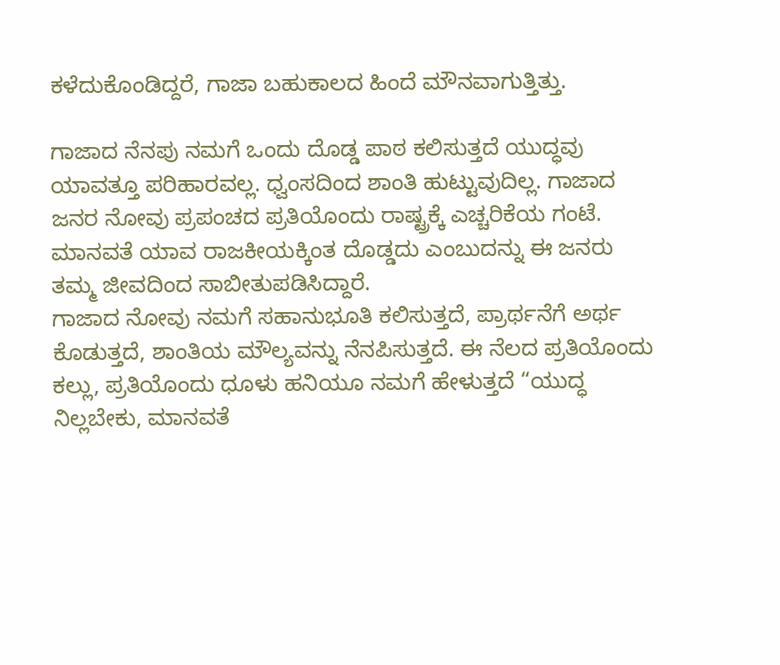ಕಳೆದುಕೊಂಡಿದ್ದರೆ, ಗಾಜಾ ಬಹುಕಾಲದ ಹಿಂದೆ ಮೌನವಾಗುತ್ತಿತ್ತು.

ಗಾಜಾದ ನೆನಪು ನಮಗೆ ಒಂದು ದೊಡ್ಡ ಪಾಠ ಕಲಿಸುತ್ತದೆ ಯುದ್ಧವು ಯಾವತ್ತೂ ಪರಿಹಾರವಲ್ಲ. ಧ್ವಂಸದಿಂದ ಶಾಂತಿ ಹುಟ್ಟುವುದಿಲ್ಲ. ಗಾಜಾದ ಜನರ ನೋವು ಪ್ರಪಂಚದ ಪ್ರತಿಯೊಂದು ರಾಷ್ಟ್ರಕ್ಕೆ ಎಚ್ಚರಿಕೆಯ ಗಂಟೆ. ಮಾನವತೆ ಯಾವ ರಾಜಕೀಯಕ್ಕಿಂತ ದೊಡ್ಡದು ಎಂಬುದನ್ನು ಈ ಜನರು ತಮ್ಮ ಜೀವದಿಂದ ಸಾಬೀತುಪಡಿಸಿದ್ದಾರೆ.
ಗಾಜಾದ ನೋವು ನಮಗೆ ಸಹಾನುಭೂತಿ ಕಲಿಸುತ್ತದೆ, ಪ್ರಾರ್ಥನೆಗೆ ಅರ್ಥ ಕೊಡುತ್ತದೆ, ಶಾಂತಿಯ ಮೌಲ್ಯವನ್ನು ನೆನಪಿಸುತ್ತದೆ. ಈ ನೆಲದ ಪ್ರತಿಯೊಂದು ಕಲ್ಲು, ಪ್ರತಿಯೊಂದು ಧೂಳು ಹನಿಯೂ ನಮಗೆ ಹೇಳುತ್ತದೆ “ಯುದ್ಧ ನಿಲ್ಲಬೇಕು, ಮಾನವತೆ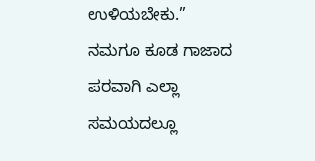ಉಳಿಯಬೇಕು.”
ನಮಗೂ ಕೂಡ ಗಾಜಾದ ಪರವಾಗಿ ಎಲ್ಲಾ ಸಮಯದಲ್ಲೂ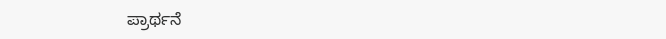ಪ್ರಾರ್ಥನೆ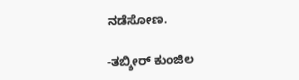ನಡೆಸೋಣ.

-ತಬ್ಶೀರ್ ಕುಂಜಿಲ